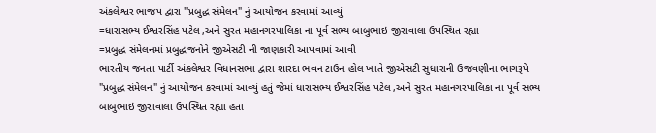અંકલેશ્વર ભાજપ દ્વારા "પ્રબુદ્ધ સંમેલન" નું આયોજન કરવામાં આવ્યું
=ધારાસભ્ય ઈશ્વરસિંહ પટેલ ,અને સુરત મહાનગરપાલિકા ના પૂર્વ સભ્ય બાબુભાઇ જીરાવાલા ઉપસ્થિત રહ્યા
=પ્રબુદ્ધ સંમેલનમાં પ્રબુદ્ધજનોને જીએસટી ની જાણકારી આપવામાં આવી
ભારતીય જનતા પાર્ટી અંકલેશ્વર વિધાનસભા દ્વારા શારદા ભવન ટાઉન હોલ ખાતે જીએસટી સુધારાની ઉજવણીના ભાગરૂપે "પ્રબુદ્ધ સંમેલન" નું આયોજન કરવામાં આવ્યું હતું જેમાં ધારાસભ્ય ઈશ્વરસિંહ પટેલ ,અને સુરત મહાનગરપાલિકા ના પૂર્વ સભ્ય બાબુભાઇ જીરાવાલા ઉપસ્થિત રહ્યા હતા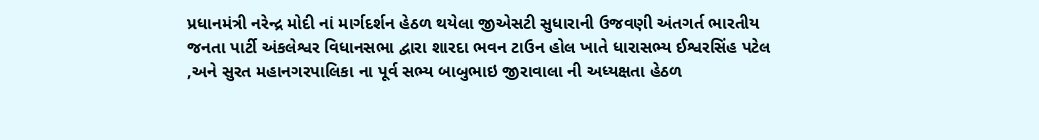પ્રધાનમંત્રી નરેન્દ્ર મોદી નાં માર્ગદર્શન હેઠળ થયેલા જીએસટી સુધારાની ઉજવણી અંતગર્ત ભારતીય જનતા પાર્ટી અંકલેશ્વર વિધાનસભા દ્વારા શારદા ભવન ટાઉન હોલ ખાતે ધારાસભ્ય ઈશ્વરસિંહ પટેલ ,અને સુરત મહાનગરપાલિકા ના પૂર્વ સભ્ય બાબુભાઇ જીરાવાલા ની અધ્યક્ષતા હેઠળ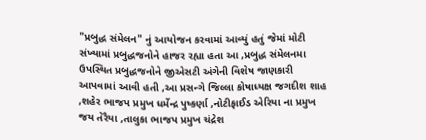"પ્રબુદ્ધ સંમેલન" નું આયોજન કરવામાં આવ્યું હતું જેમાં મોટી સંખ્યામાં પ્રબુદ્ધજનોને હાજર રહ્યા હતા આ ,પ્રબુદ્ધ સંમેલનમા ઉપસ્થિત પ્રબુદ્ધજનોને જીએસટી અંગેની વિશેષ જાણકારી આપવામાં આવી હતી ,આ પ્રસન્ગે જિલ્લા કોષાધ્યક્ષ જગદીશ શાહ ,શહેર ભાજપ પ્રમુખ ધર્મેન્દ્ર પુષ્કર્ણા ,નોટીફાઈડ એરિયા ના પ્રમુખ જય તેરૈયા ,તાલુકા ભાજપ પ્રમુખ ચંદ્રેશ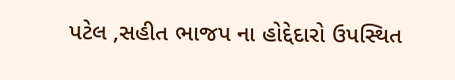પટેલ ,સહીત ભાજપ ના હોદ્દેદારો ઉપસ્થિત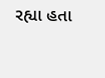રહ્યા હતા